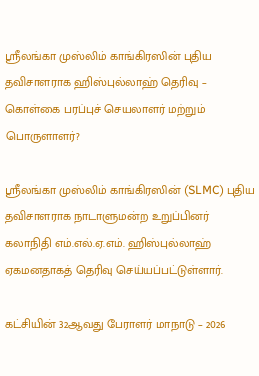ஸ்ரீலங்கா முஸ்லிம் காங்கிரஸின் புதிய தவிசாளராக ஹிஸ்புல்லாஹ் தெரிவு – கொள்கை பரப்புச் செயலாளர் மற்றும் பொருளாளர்?

ஸ்ரீலங்கா முஸ்லிம் காங்கிரஸின் (SLMC) புதிய தவிசாளராக நாடாளுமன்ற உறுப்பினர் கலாநிதி எம்.எல்.ஏ.எம். ஹிஸ்புல்லாஹ் ஏகமனதாகத் தெரிவு செய்யப்பட்டுள்ளார்.

கட்சியின் 32ஆவது பேராளர் மாநாடு – 2026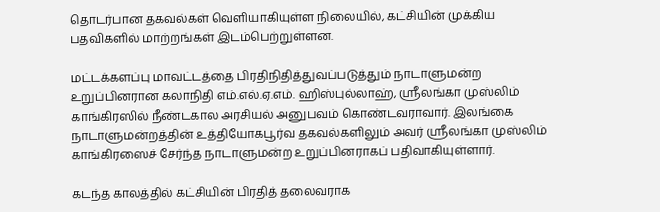தொடர்பான தகவல்கள் வெளியாகியுள்ள நிலையில், கட்சியின் முக்கிய பதவிகளில் மாற்றங்கள் இடம்பெற்றுள்ளன.

மட்டக்களப்பு மாவட்டத்தை பிரதிநிதித்துவப்படுத்தும் நாடாளுமன்ற உறுப்பினரான கலாநிதி எம்.எல்.ஏ.எம். ஹிஸ்புல்லாஹ், ஸ்ரீலங்கா முஸ்லிம் காங்கிரஸில் நீண்டகால அரசியல் அனுபவம் கொண்டவராவார். இலங்கை நாடாளுமன்றத்தின் உத்தியோகபூர்வ தகவல்களிலும் அவர் ஸ்ரீலங்கா முஸ்லிம் காங்கிரஸைச் சேர்ந்த நாடாளுமன்ற உறுப்பினராகப் பதிவாகியுள்ளார்.

கடந்த காலத்தில் கட்சியின் பிரதித் தலைவராக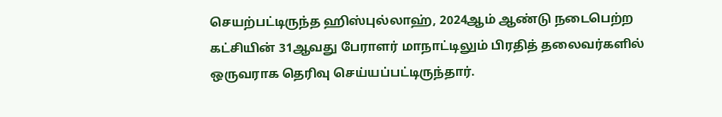செயற்பட்டிருந்த ஹிஸ்புல்லாஹ், 2024ஆம் ஆண்டு நடைபெற்ற கட்சியின் 31ஆவது பேராளர் மாநாட்டிலும் பிரதித் தலைவர்களில் ஒருவராக தெரிவு செய்யப்பட்டிருந்தார்.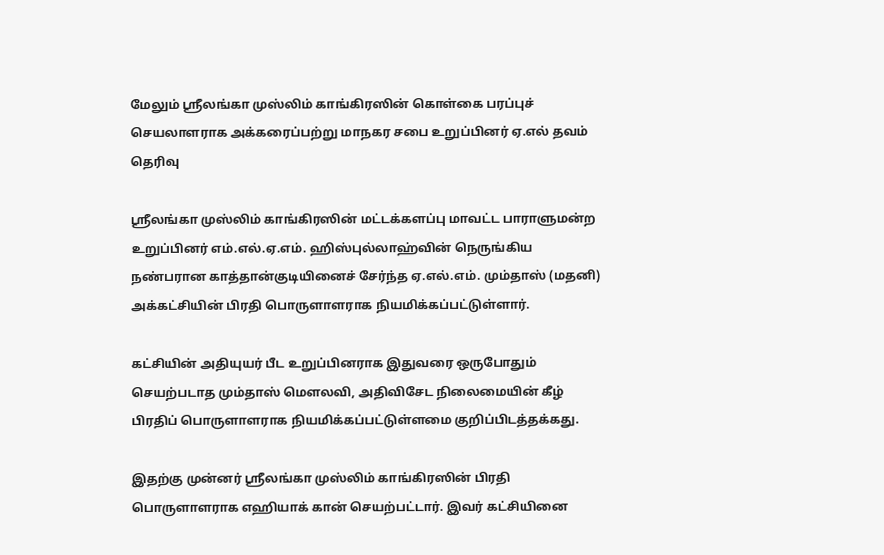மேலும் ஶ்ரீலங்கா முஸ்லிம் காங்கிரஸின் கொள்கை பரப்புச் செயலாளராக அக்கரைப்பற்று மாநகர சபை உறுப்பினர் ஏ.எல் தவம் தெரிவு

ஸ்ரீலங்கா முஸ்லிம் காங்கிரஸின் மட்டக்களப்பு மாவட்ட பாராளுமன்ற உறுப்பினர் எம்.எல்.ஏ.எம். ஹிஸ்புல்லாஹ்வின் நெருங்கிய நண்பரான காத்தான்குடியினைச் சேர்ந்த ஏ.எல்.எம். மும்தாஸ் (மதனி) அக்கட்சியின் பிரதி பொருளாளராக நியமிக்கப்பட்டுள்ளார்.

கட்சியின் அதியுயர் பீட உறுப்பினராக இதுவரை ஒருபோதும் செயற்படாத மும்தாஸ் மௌலவி, அதிவிசேட நிலைமையின் கீழ் பிரதிப் பொருளாளராக நியமிக்கப்பட்டுள்ளமை குறிப்பிடத்தக்கது.

இதற்கு முன்னர் ஸ்ரீலங்கா முஸ்லிம் காங்கிரஸின் பிரதி பொருளாளராக எஹியாக் கான் செயற்பட்டார். இவர் கட்சியினை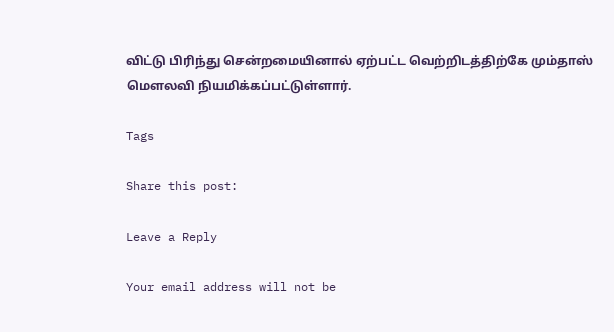விட்டு பிரிந்து சென்றமையினால் ஏற்பட்ட வெற்றிடத்திற்கே மும்தாஸ் மௌலவி நியமிக்கப்பட்டுள்ளார்.

Tags

Share this post:

Leave a Reply

Your email address will not be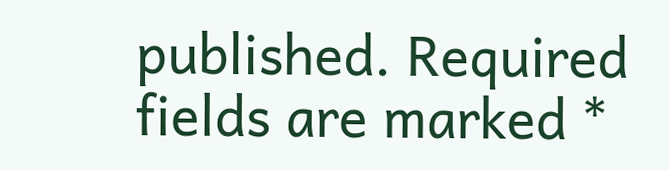published. Required fields are marked *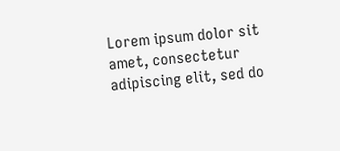Lorem ipsum dolor sit amet, consectetur adipiscing elit, sed do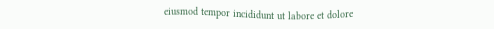eiusmod tempor incididunt ut labore et dolore